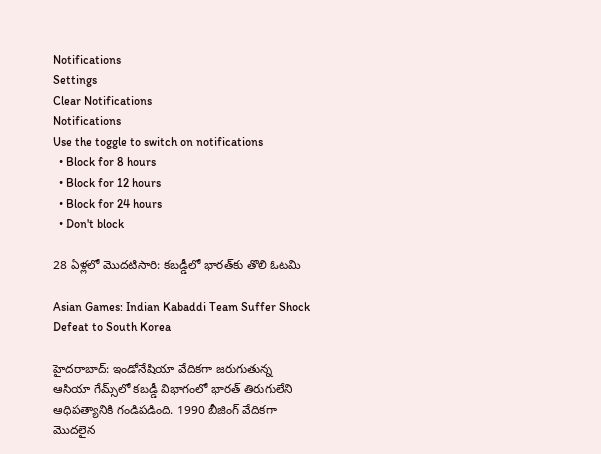Notifications
Settings
Clear Notifications
Notifications
Use the toggle to switch on notifications
  • Block for 8 hours
  • Block for 12 hours
  • Block for 24 hours
  • Don't block

28 ఏళ్లలో మొదటిసారి: కబడ్డీలో భారత్‌కు తొలి ఓటమి

Asian Games: Indian Kabaddi Team Suffer Shock Defeat to South Korea

హైదరాబాద్: ఇండోనేషియా వేదికగా జరుగుతున్న ఆసియా గేమ్స్‌లో కబడ్డీ విభాగంలో భారత్ తిరుగులేని ఆధిపత్యానికి గండిపడింది. 1990 బీజింగ్ వేదికగా మొదలైన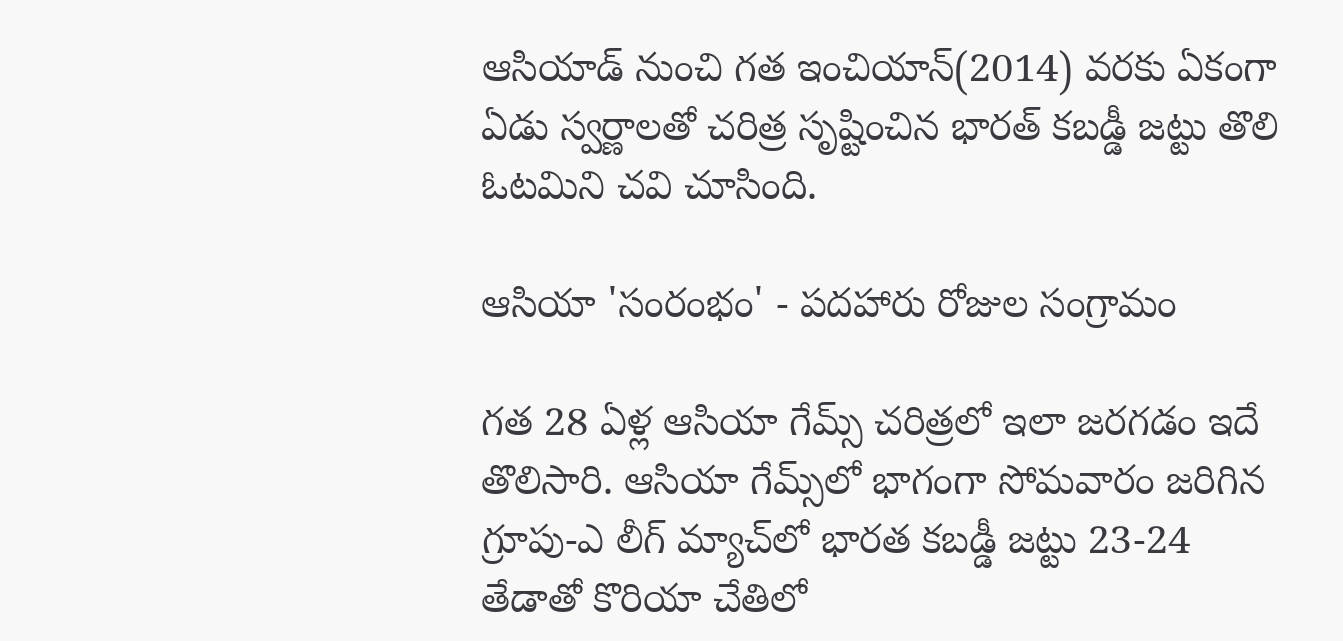ఆసియాడ్ నుంచి గత ఇంచియాన్(2014) వరకు ఏకంగా ఏడు స్వర్ణాలతో చరిత్ర సృష్టించిన భారత్ కబడ్డీ జట్టు తొలి ఓటమిని చవి చూసింది.

ఆసియా 'సంరంభం' - పదహారు రోజుల సంగ్రామం

గత 28 ఏళ్ల ఆసియా గేమ్స్ చరిత్రలో ఇలా జరగడం ఇదే తొలిసారి. ఆసియా గేమ్స్‌లో భాగంగా సోమవారం జరిగిన గ్రూపు-ఎ లీగ్ మ్యాచ్‌లో భారత కబడ్డీ జట్టు 23-24 తేడాతో కొరియా చేతిలో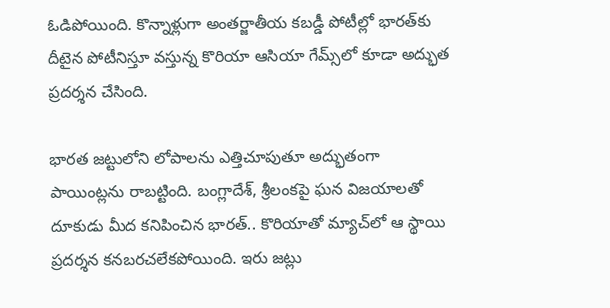ఓడిపోయింది. కొన్నాళ్లుగా అంతర్జాతీయ కబడ్డీ పోటీల్లో భారత్‌కు దీటైన పోటీనిస్తూ వస్తున్న కొరియా ఆసియా గేమ్స్‌లో కూడా అద్భుత ప్రదర్శన చేసింది.

భారత జట్టులోని లోపాలను ఎత్తిచూపుతూ అద్భుతంగా పాయింట్లను రాబట్టింది. బంగ్లాదేశ్, శ్రీలంకపై ఘన విజయాలతో దూకుడు మీద కనిపించిన భారత్.. కొరియాతో మ్యాచ్‌లో ఆ స్థాయి ప్రదర్శన కనబరచలేకపోయింది. ఇరు జట్లు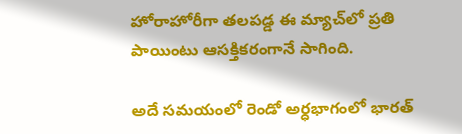హోరాహోరీగా తలపడ్డ ఈ మ్యాచ్‌లో ప్రతి పాయింటు ఆసక్తికరంగానే సాగింది.

అదే సమయంలో రెండో అర్ధభాగంలో భారత్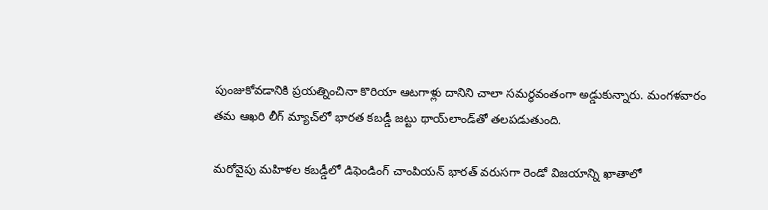పుంజుకోవడానికి ప్రయత్నించినా కొరియా ఆటగాళ్లు దానిని చాలా సమర్ధవంతంగా అడ్డుకున్నారు. మంగళవారం తమ ఆఖరి లీగ్ మ్యాచ్‌లో భారత కబడ్డీ జట్టు థాయ్‌లాండ్‌తో తలపడుతుంది.

మరోవైపు మహిళల కబడ్డీలో డిఫెండింగ్ చాంపియన్ భారత్ వరుసగా రెండో విజయాన్ని ఖాతాలో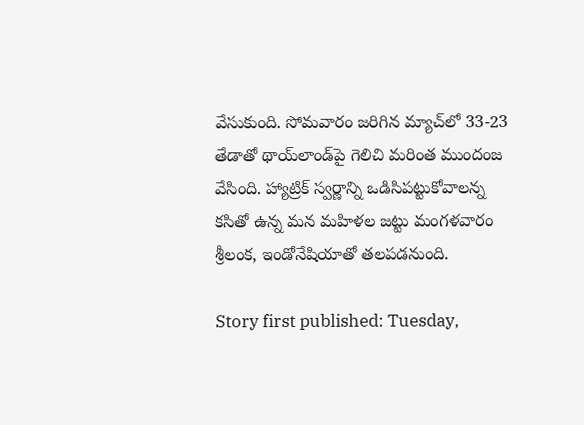వేసుకుంది. సోమవారం జరిగిన మ్యాచ్‌లో 33-23 తేడాతో థాయ్‌లాండ్‌పై గెలిచి మరింత ముందంజ వేసింది. హ్యాట్రిక్ స్వర్ణాన్ని ఒడిసిపట్టుకోవాలన్న కసితో ఉన్న మన మహిళల జట్టు మంగళవారం శ్రీలంక, ఇండోనేషియాతో తలపడనుంది.

Story first published: Tuesday,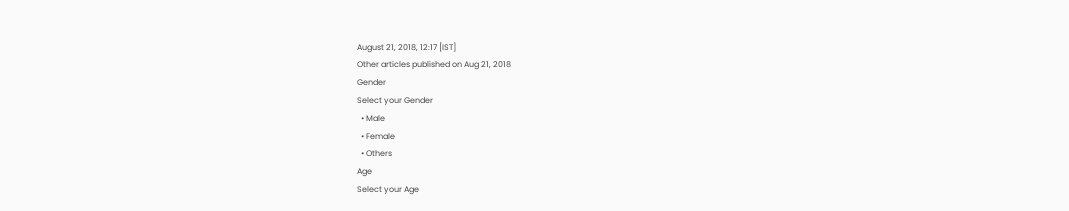August 21, 2018, 12:17 [IST]
Other articles published on Aug 21, 2018
Gender
Select your Gender
  • Male
  • Female
  • Others
Age
Select your Age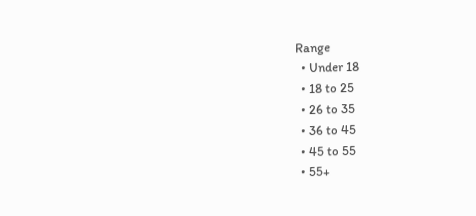Range
  • Under 18
  • 18 to 25
  • 26 to 35
  • 36 to 45
  • 45 to 55
  • 55+